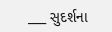___ સુદર્શના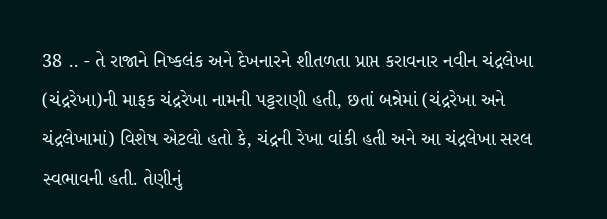38 .. - તે રાજાને નિષ્કલંક અને દેખનારને શીતળતા પ્રાપ્ત કરાવનાર નવીન ચંદ્રલેખા (ચંદ્રરેખા)ની માફક ચંદ્રરેખા નામની પટ્ટરાણી હતી, છતાં બન્નેમાં (ચંદ્રરેખા અને ચંદ્રલેખામાં) વિશેષ એટલો હતો કે, ચંદ્રની રેખા વાંકી હતી અને આ ચંદ્રલેખા સરલ સ્વભાવની હતી. તેણીનું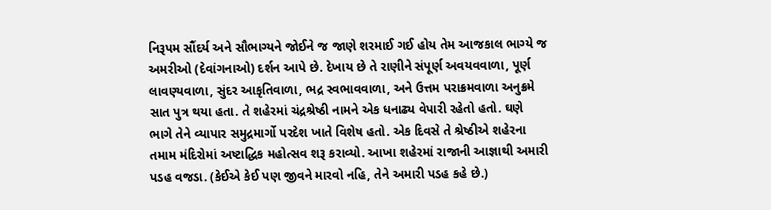નિરૂપમ સૌંદર્ય અને સૌભાગ્યને જોઈને જ જાણે શરમાઈ ગઈ હોય તેમ આજકાલ ભાગ્યે જ અમરીઓ (દેવાંગનાઓ) દર્શન આપે છે. દેખાય છે તે રાણીને સંપૂર્ણ અવયવવાળા, પૂર્ણ લાવણ્યવાળા, સુંદર આકૃતિવાળા, ભદ્ર સ્વભાવવાળા, અને ઉત્તમ પરાક્રમવાળા અનુક્રમે સાત પુત્ર થયા હતા. તે શહેરમાં ચંદ્રશ્રેષ્ઠી નામને એક ધનાઢ્ય વેપારી રહેતો હતો. ઘણે ભાગે તેને વ્યાપાર સમુદ્રમાર્ગો પરદેશ ખાતે વિશેષ હતો. એક દિવસે તે શ્રેષ્ઠીએ શહેરના તમામ મંદિરોમાં અષ્ટાદ્ધિક મહોત્સવ શરૂ કરાવ્યો. આખા શહેરમાં રાજાની આજ્ઞાથી અમારી પડહ વજડા. (કેઈએ કેઈ પણ જીવને મારવો નહિ, તેને અમારી પડહ કહે છે.)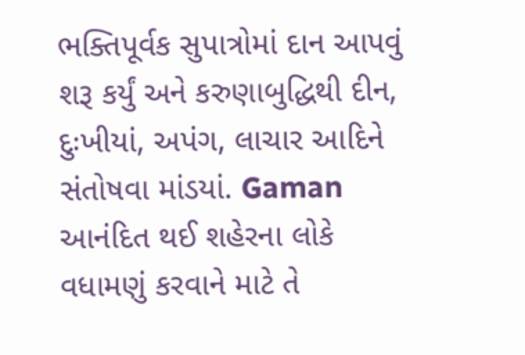ભક્તિપૂર્વક સુપાત્રોમાં દાન આપવું શરૂ કર્યું અને કરુણાબુદ્ધિથી દીન, દુઃખીયાં, અપંગ, લાચાર આદિને સંતોષવા માંડયાં. Gaman આનંદિત થઈ શહેરના લોકે વધામણું કરવાને માટે તે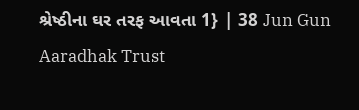શ્રેષ્ઠીના ઘર તરફ આવતા 1} | 38 Jun Gun Aaradhak Trust